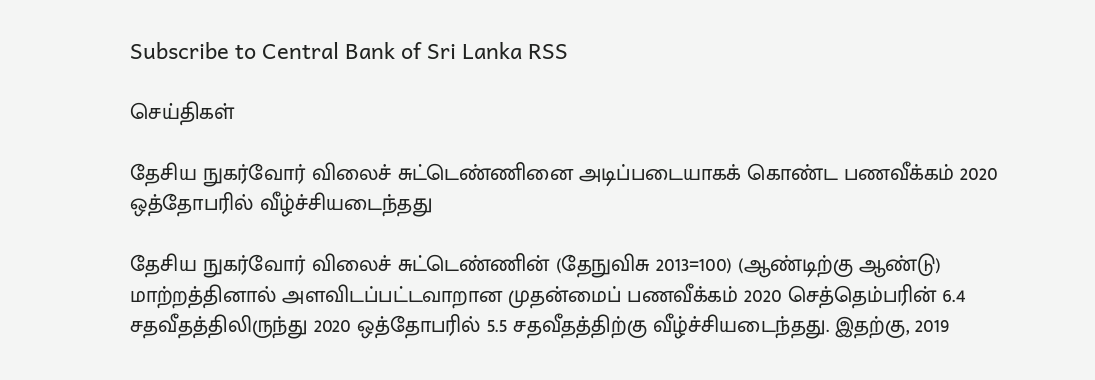Subscribe to Central Bank of Sri Lanka RSS

செய்திகள்

தேசிய நுகர்வோர் விலைச் சுட்டெண்ணினை அடிப்படையாகக் கொண்ட பணவீக்கம் 2020 ஒத்தோபரில் வீழ்ச்சியடைந்தது

தேசிய நுகர்வோர் விலைச் சுட்டெண்ணின் (தேநுவிசு 2013=100) (ஆண்டிற்கு ஆண்டு) மாற்றத்தினால் அளவிடப்பட்டவாறான முதன்மைப் பணவீக்கம் 2020 செத்தெம்பரின் 6.4 சதவீதத்திலிருந்து 2020 ஒத்தோபரில் 5.5 சதவீதத்திற்கு வீழ்ச்சியடைந்தது. இதற்கு, 2019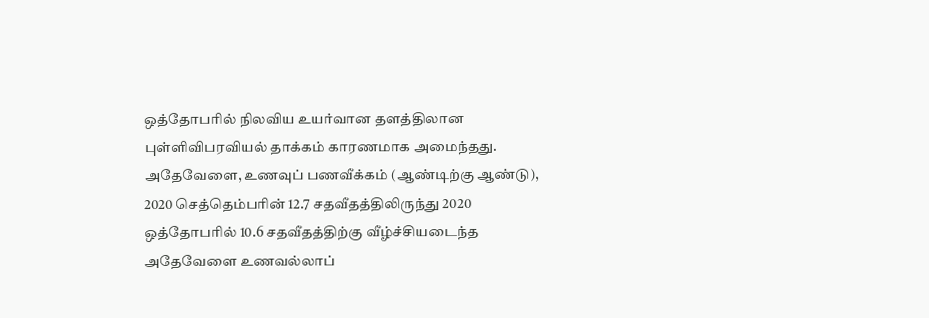ஒத்தோபரில் நிலவிய உயர்வான தளத்திலான புள்ளிவிபரவியல் தாக்கம் காரணமாக அமைந்தது. அதேவேளை, உணவுப் பணவீக்கம் (ஆண்டிற்கு ஆண்டு), 2020 செத்தெம்பரின் 12.7 சதவீதத்திலிருந்து 2020 ஒத்தோபரில் 10.6 சதவீதத்திற்கு வீழ்ச்சியடைந்த அதேவேளை உணவல்லாப்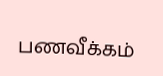பணவீக்கம்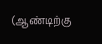(ஆண்டிற்கு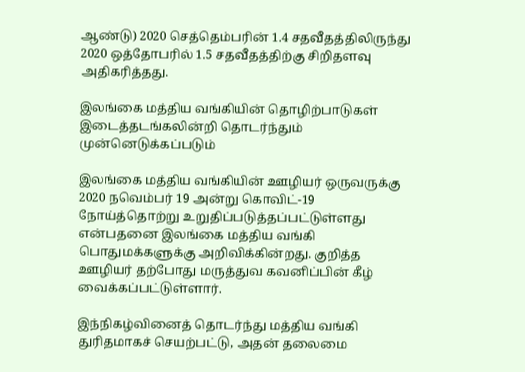ஆண்டு) 2020 செத்தெம்பரின் 1.4 சதவீதத்திலிருந்து 2020 ஒத்தோபரில் 1.5 சதவீதத்திற்கு சிறிதளவு அதிகரித்தது.

இலங்கை மத்திய வங்கியின் தொழிற்பாடுகள் இடைத்தடங்கலின்றி தொடர்ந்தும் முன்னெடுக்கப்படும்

இலங்கை மத்திய வங்கியின் ஊழியர் ஒருவருக்கு 2020 நவெம்பர் 19 அன்று கொவிட்-19 நோய்த்தொற்று உறுதிப்படுத்தப்பட்டுள்ளது என்பதனை இலங்கை மத்திய வங்கி பொதுமக்களுக்கு அறிவிக்கின்றது. குறித்த ஊழியர் தற்போது மருத்துவ கவனிப்பின் கீழ் வைக்கப்பட்டுள்ளார்.

இந்நிகழ்வினைத் தொடர்ந்து மத்திய வங்கி துரிதமாகச் செயற்பட்டு, அதன் தலைமை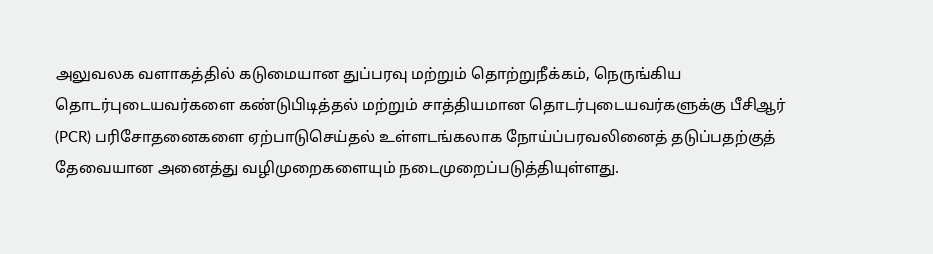அலுவலக வளாகத்தில் கடுமையான துப்பரவு மற்றும் தொற்றுநீக்கம், நெருங்கிய தொடர்புடையவர்களை கண்டுபிடித்தல் மற்றும் சாத்தியமான தொடர்புடையவர்களுக்கு பீசிஆர் (PCR) பரிசோதனைகளை ஏற்பாடுசெய்தல் உள்ளடங்கலாக நோய்ப்பரவலினைத் தடுப்பதற்குத் தேவையான அனைத்து வழிமுறைகளையும் நடைமுறைப்படுத்தியுள்ளது.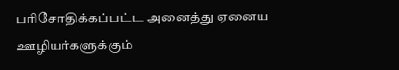பரிசோதிக்கப்பட்ட அனைத்து ஏனைய ஊழியர்களுக்கும்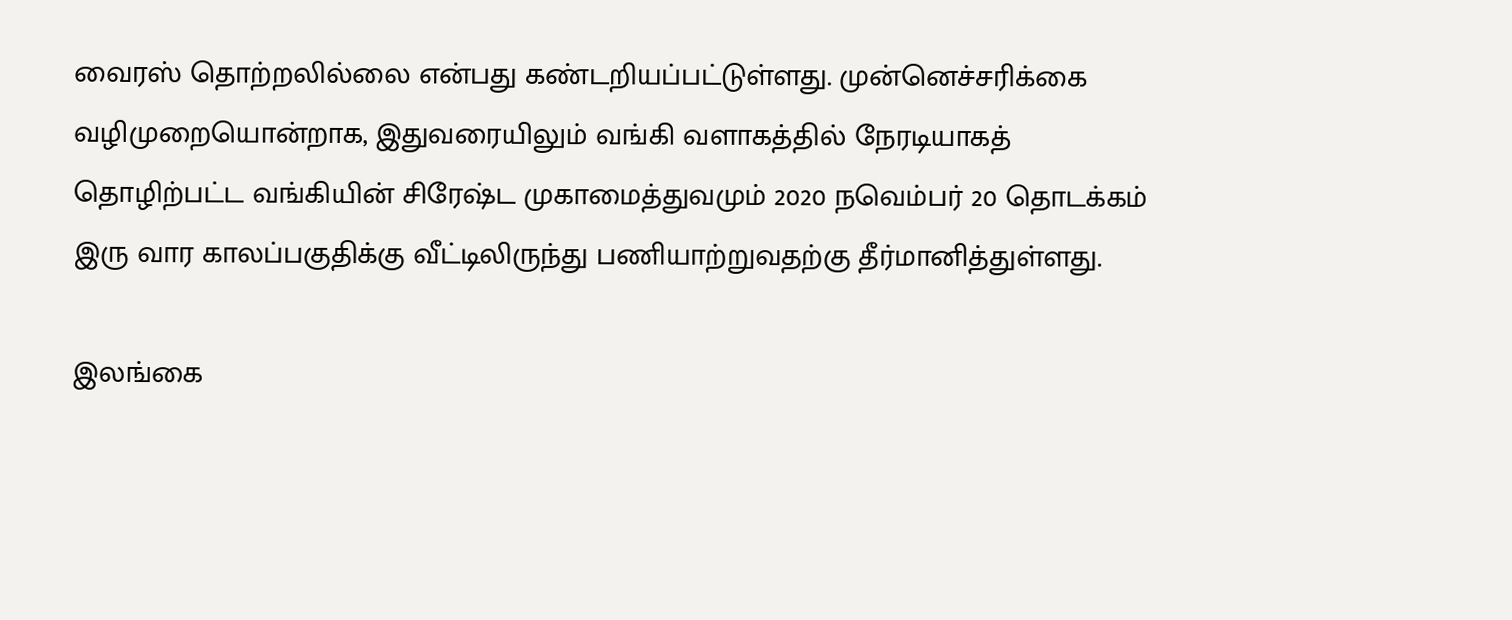வைரஸ் தொற்றலில்லை என்பது கண்டறியப்பட்டுள்ளது. முன்னெச்சரிக்கை வழிமுறையொன்றாக, இதுவரையிலும் வங்கி வளாகத்தில் நேரடியாகத் தொழிற்பட்ட வங்கியின் சிரேஷ்ட முகாமைத்துவமும் 2020 நவெம்பர் 20 தொடக்கம் இரு வார காலப்பகுதிக்கு வீட்டிலிருந்து பணியாற்றுவதற்கு தீர்மானித்துள்ளது.

இலங்கை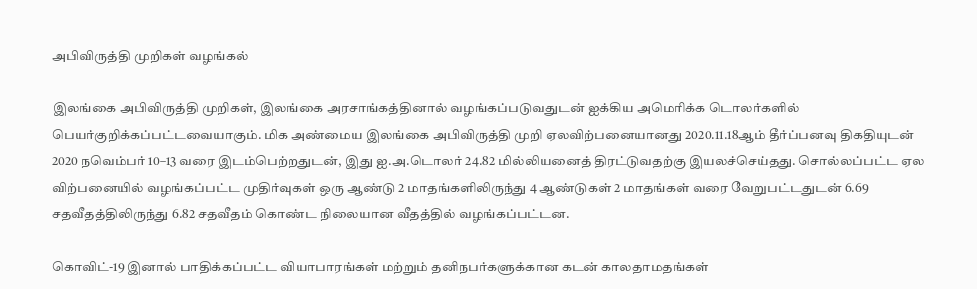அபிவிருத்தி முறிகள் வழங்கல்

இலங்கை அபிவிருத்தி முறிகள், இலங்கை அரசாங்கத்தினால் வழங்கப்படுவதுடன் ஐக்கிய அமெரிக்க டொலர்களில் பெயர்குறிக்கப்பட்டவையாகும். மிக அண்மைய இலங்கை அபிவிருத்தி முறி ஏலவிற்பனையானது 2020.11.18ஆம் தீர்ப்பனவு திகதியுடன் 2020 நவெம்பர் 10–13 வரை இடம்பெற்றதுடன், இது ஐ.அ.டொலர் 24.82 மில்லியனைத் திரட்டுவதற்கு இயலச்செய்தது. சொல்லப்பட்ட ஏல விற்பனையில் வழங்கப்பட்ட முதிர்வுகள் ஒரு ஆண்டு 2 மாதங்களிலிருந்து 4 ஆண்டுகள் 2 மாதங்கள் வரை வேறுபட்டதுடன் 6.69 சதவீதத்திலிருந்து 6.82 சதவீதம் கொண்ட நிலையான வீதத்தில் வழங்கப்பட்டன.

கொவிட்-19 இனால் பாதிக்கப்பட்ட வியாபாரங்கள் மற்றும் தனிநபர்களுக்கான கடன் காலதாமதங்கள்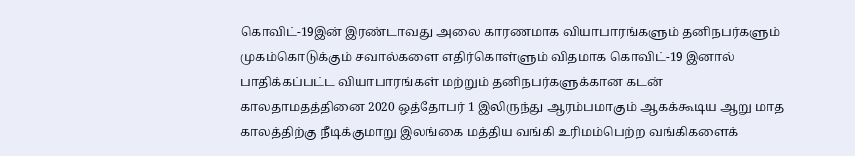கொவிட்-19இன் இரண்டாவது அலை காரணமாக வியாபாரங்களும் தனிநபர்களும் முகம்கொடுக்கும் சவால்களை எதிர்கொள்ளும் விதமாக கொவிட்-19 இனால் பாதிக்கப்பட்ட வியாபாரங்கள் மற்றும் தனிநபர்களுக்கான கடன் காலதாமதத்தினை 2020 ஒத்தோபர் 1 இலிருந்து ஆரம்பமாகும் ஆகக்கூடிய ஆறு மாத காலத்திற்கு நீடிக்குமாறு இலங்கை மத்திய வங்கி உரிமம்பெற்ற வங்கிகளைக்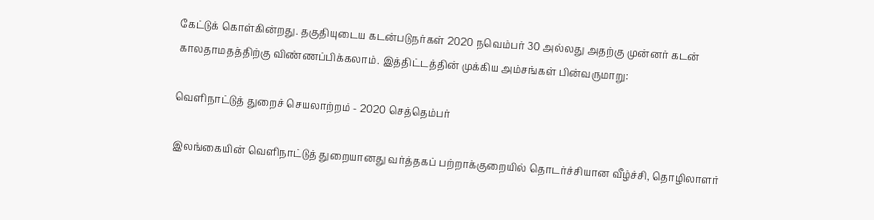கேட்டுக் கொள்கின்றது. தகுதியுடைய கடன்படுநர்கள் 2020 நவெம்பர் 30 அல்லது அதற்கு முன்னர் கடன் காலதாமதத்திற்கு விண்ணப்பிக்கலாம். இத்திட்டத்தின் முக்கிய அம்சங்கள் பின்வருமாறு:

வெளிநாட்டுத் துறைச் செயலாற்றம் - 2020 செத்தெம்பர்

இலங்கையின் வெளிநாட்டுத் துறையானது வர்த்தகப் பற்றாக்குறையில் தொடர்ச்சியான வீழ்ச்சி, தொழிலாளர்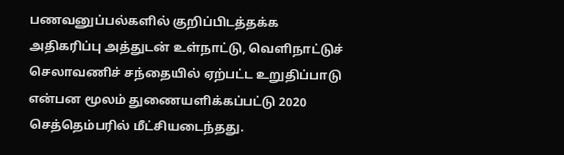பணவனுப்பல்களில் குறிப்பிடத்தக்க அதிகரிப்பு அத்துடன் உள்நாட்டு, வெளிநாட்டுச் செலாவணிச் சந்தையில் ஏற்பட்ட உறுதிப்பாடு என்பன மூலம் துணையளிக்கப்பட்டு 2020 செத்தெம்பரில் மீட்சியடைந்தது.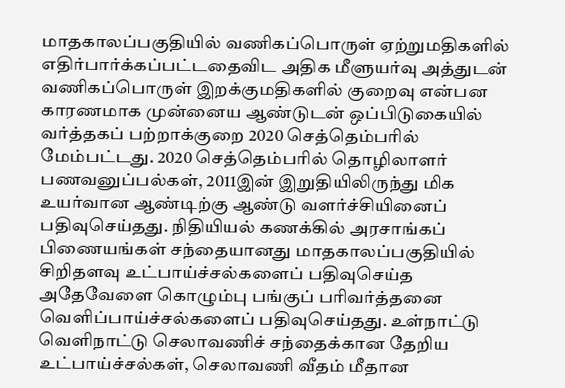மாதகாலப்பகுதியில் வணிகப்பொருள் ஏற்றுமதிகளில் எதிர்பார்க்கப்பட்டதைவிட அதிக மீளுயர்வு அத்துடன் வணிகப்பொருள் இறக்குமதிகளில் குறைவு என்பன காரணமாக முன்னைய ஆண்டுடன் ஒப்பிடுகையில் வர்த்தகப் பற்றாக்குறை 2020 செத்தெம்பரில் மேம்பட்டது. 2020 செத்தெம்பரில் தொழிலாளர் பணவனுப்பல்கள், 2011இன் இறுதியிலிருந்து மிக உயர்வான ஆண்டிற்கு ஆண்டு வளர்ச்சியினைப் பதிவுசெய்தது. நிதியியல் கணக்கில் அரசாங்கப் பிணையங்கள் சந்தையானது மாதகாலப்பகுதியில் சிறிதளவு உட்பாய்ச்சல்களைப் பதிவுசெய்த அதேவேளை கொழும்பு பங்குப் பரிவர்த்தனை வெளிப்பாய்ச்சல்களைப் பதிவுசெய்தது. உள்நாட்டு வெளிநாட்டு செலாவணிச் சந்தைக்கான தேறிய உட்பாய்ச்சல்கள், செலாவணி வீதம் மீதான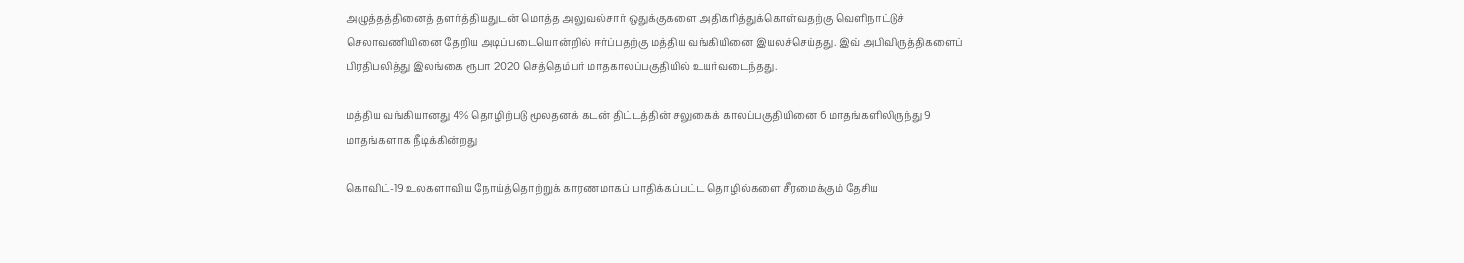அழுத்தத்தினைத் தளர்த்தியதுடன் மொத்த அலுவல்சார் ஒதுக்குகளை அதிகரித்துக்கொள்வதற்கு வெளிநாட்டுச் செலாவணியினை தேறிய அடிப்படையொன்றில் ஈர்ப்பதற்கு மத்திய வங்கியினை இயலச்செய்தது. இவ் அபிவிருத்திகளைப் பிரதிபலித்து இலங்கை ரூபா 2020 செத்தெம்பர் மாதகாலப்பகுதியில் உயர்வடைந்தது.

மத்திய வங்கியானது 4% தொழிற்படு மூலதனக் கடன் திட்டத்தின் சலுகைக் காலப்பகுதியினை 6 மாதங்களிலிருந்து 9 மாதங்களாக நீடிக்கின்றது

கொவிட்-19 உலகளாவிய நோய்த்தொற்றுக் காரணமாகப் பாதிக்கப்பட்ட தொழில்களை சீரமைக்கும் தேசிய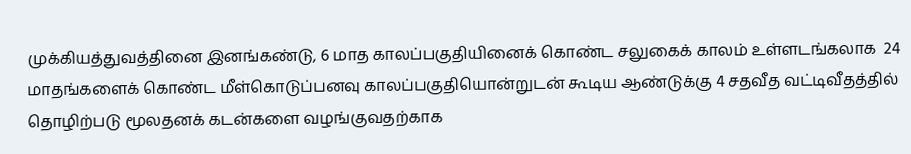முக்கியத்துவத்தினை இனங்கண்டு, 6 மாத காலப்பகுதியினைக் கொண்ட சலுகைக் காலம் உள்ளடங்கலாக  24 மாதங்களைக் கொண்ட மீள்கொடுப்பனவு காலப்பகுதியொன்றுடன் கூடிய ஆண்டுக்கு 4 சதவீத வட்டிவீதத்தில் தொழிற்படு மூலதனக் கடன்களை வழங்குவதற்காக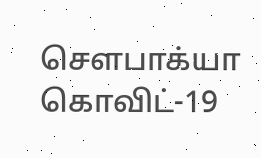சௌபாக்யா கொவிட்-19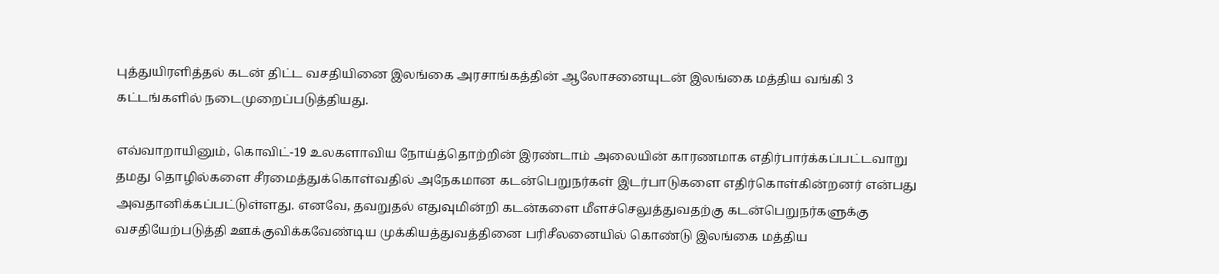புத்துயிரளித்தல் கடன் திட்ட வசதியினை இலங்கை அரசாங்கத்தின் ஆலோசனையுடன் இலங்கை மத்திய வங்கி 3 கட்டங்களில் நடைமுறைப்படுத்தியது.

எவ்வாறாயினும், கொவிட்-19 உலகளாவிய நோய்த்தொற்றின் இரண்டாம் அலையின் காரணமாக எதிர்பார்க்கப்பட்டவாறு தமது தொழில்களை சீரமைத்துக்கொள்வதில் அநேகமான கடன்பெறுநர்கள் இடர்பாடுகளை எதிர்கொள்கின்றனர் என்பது அவதானிக்கப்பட்டுள்ளது. எனவே, தவறுதல் எதுவுமின்றி கடன்களை மீளச்செலுத்துவதற்கு கடன்பெறுநர்களுக்கு வசதியேற்படுத்தி ஊக்குவிக்கவேண்டிய முக்கியத்துவத்தினை பரிசீலனையில் கொண்டு இலங்கை மத்திய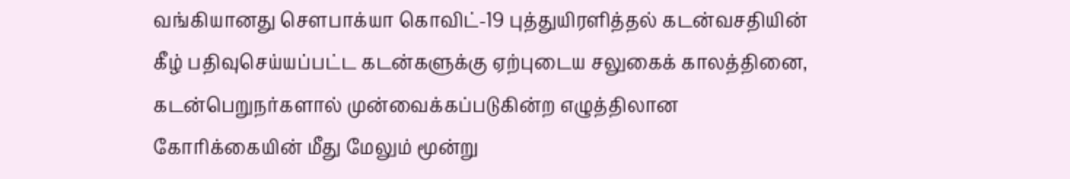வங்கியானது சௌபாக்யா கொவிட்-19 புத்துயிரளித்தல் கடன்வசதியின் கீழ் பதிவுசெய்யப்பட்ட கடன்களுக்கு ஏற்புடைய சலுகைக் காலத்தினை, கடன்பெறுநர்களால் முன்வைக்கப்படுகின்ற எழுத்திலான கோரிக்கையின் மீது மேலும் மூன்று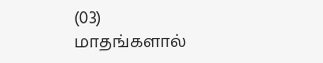(03) மாதங்களால்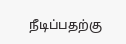நீடிப்பதற்கு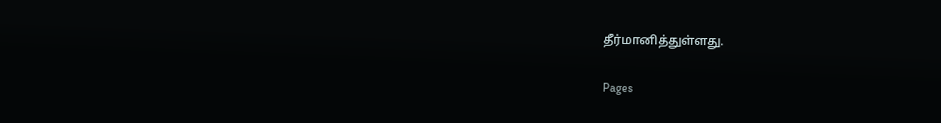தீர்மானித்துள்ளது.

Pages